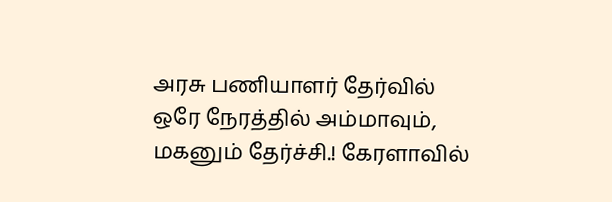அரசு பணியாளர் தேர்வில் ஒரே நேரத்தில் அம்மாவும், மகனும் தேர்ச்சி.! கேரளாவில்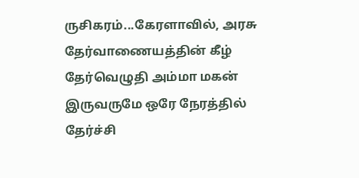ருசிகரம்...கேரளாவில், அரசு தேர்வாணையத்தின் கீழ் தேர்வெழுதி அம்மா மகன் இருவருமே ஒரே நேரத்தில் தேர்ச்சி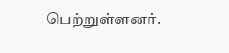பெற்றுள்ளனர்.